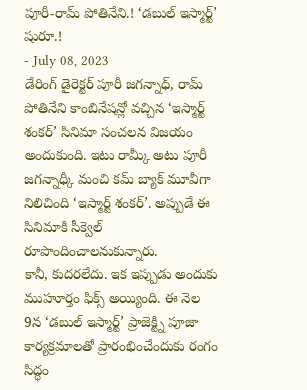పూరీ-రామ్ పోతినేని.! ‘డబుల్ ఇస్మార్ట్’ షురూ.!
- July 08, 2023
డేరింగ్ డైరెక్టర్ పూరీ జగన్నాధ్, రామ్ పోతినేని కాంబినేషన్లో వచ్చిన ‘ఇస్మార్ట్ శంకర్’ సినిమా సంచలన విజయం అందుకుంది. ఇటు రామ్కీ అటు పూరీ జగన్నాధ్కీ మంచి కమ్ బ్యాక్ మూవీగా నిలిచింది ‘ఇస్మార్ట్ శంకర్’. అప్పుడే ఈ సినిమాకి సీక్వెల్ రూపొందించాలనుకున్నారు.
కానీ, కుదరలేదు. ఇక ఇప్పుడు అందుకు ముహూర్తం ఫిక్స్ అయ్యింది. ఈ నెల 9న ‘డబుల్ ఇస్మార్ట్’ ప్రాజెక్ట్ని పూజా కార్యక్రమాలతో ప్రారంభించేందుకు రంగం సిద్ధం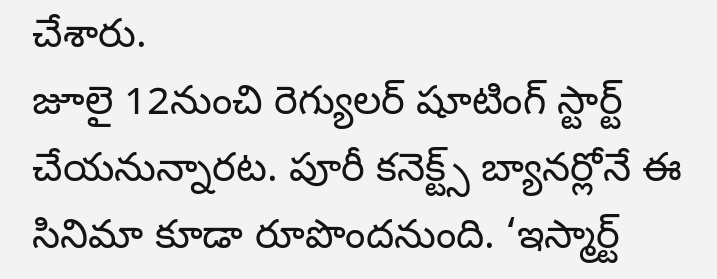చేశారు.
జూలై 12నుంచి రెగ్యులర్ షూటింగ్ స్టార్ట్ చేయనున్నారట. పూరీ కనెక్ట్స్ బ్యానర్లోనే ఈ సినిమా కూడా రూపొందనుంది. ‘ఇస్మార్ట్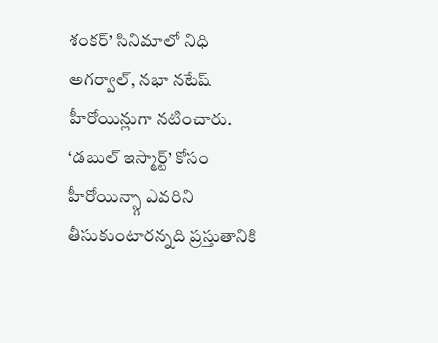శంకర్’ సినిమాలో నిధి అగర్వాల్, నభా నటేష్ హీరోయిన్లుగా నటించారు. ‘డబుల్ ఇస్మార్ట్’ కోసం హీరోయిన్స్గా ఎవరిని తీసుకుంటారన్నది ప్రస్తుతానికి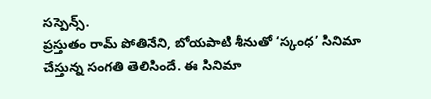సస్పెన్స్.
ప్రస్తుతం రామ్ పోతినేని, బోయపాటి శీనుతో ‘స్కంధ’ సినిమా చేస్తున్న సంగతి తెలిసిందే. ఈ సినిమా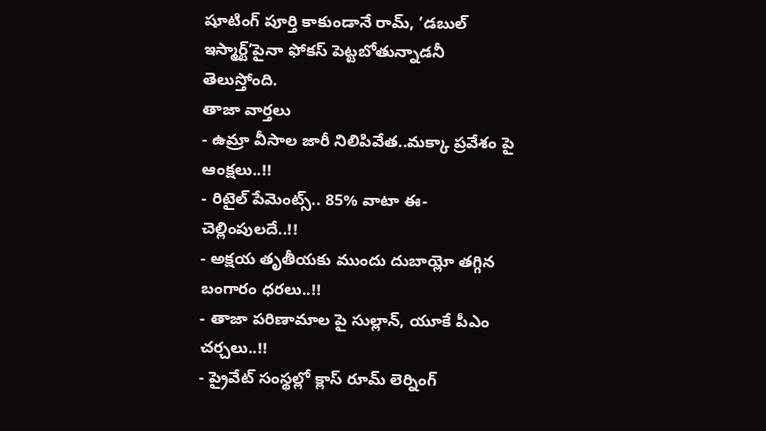షూటింగ్ పూర్తి కాకుండానే రామ్, ‘డబుల్ ఇస్మార్ట్’పైనా ఫోకస్ పెట్టబోతున్నాడనీ తెలుస్తోంది.
తాజా వార్తలు
- ఉమ్రా వీసాల జారీ నిలిపివేత..మక్కా ప్రవేశం పై ఆంక్షలు..!!
- రిటైల్ పేమెంట్స్.. 85% వాటా ఈ-చెల్లింపులదే..!!
- అక్షయ తృతీయకు ముందు దుబాయ్లో తగ్గిన బంగారం ధరలు..!!
- తాజా పరిణామాల పై సుల్లాన్, యూకే పీఎం చర్చలు..!!
- ప్రైవేట్ సంస్థల్లో క్లాస్ రూమ్ లెర్నింగ్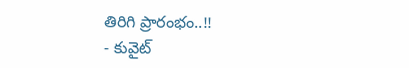తిరిగి ప్రారంభం..!!
- కువైట్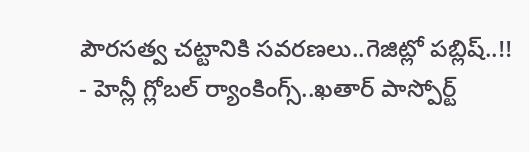పౌరసత్వ చట్టానికి సవరణలు..గెజిట్లో పబ్లిష్..!!
- హెన్లీ గ్లోబల్ ర్యాంకింగ్స్..ఖతార్ పాస్పోర్ట్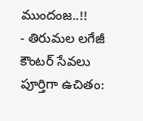ముందంజ..!!
- తిరుమల లగేజీ కౌంటర్ సేవలు పూర్తిగా ఉచితం: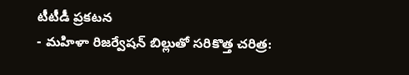టీటీడీ ప్రకటన
- మహిళా రిజర్వేషన్ బిల్లుతో సరికొత్త చరిత్ర: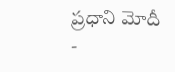ప్రధాని మోదీ
-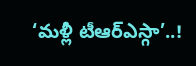‘మళ్లీ టీఆర్ఎస్గా’..!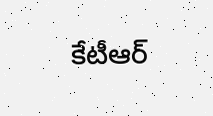కేటీఆర్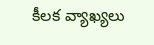కీలక వ్యాఖ్యలు